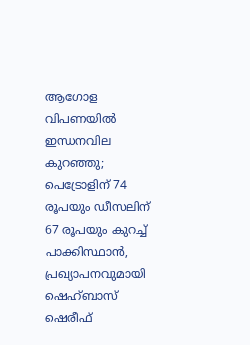ആഗോള വിപണയിൽ ഇന്ധനവില കുറഞ്ഞു; പെട്രോളിന് 74 രൂപയും ഡീസലിന് 67 രൂപയും കുറച്ച് പാക്കിസ്ഥാൻ, പ്രഖ്യാപനവുമായി ഷെഹ്ബാസ് ഷെരീഫ്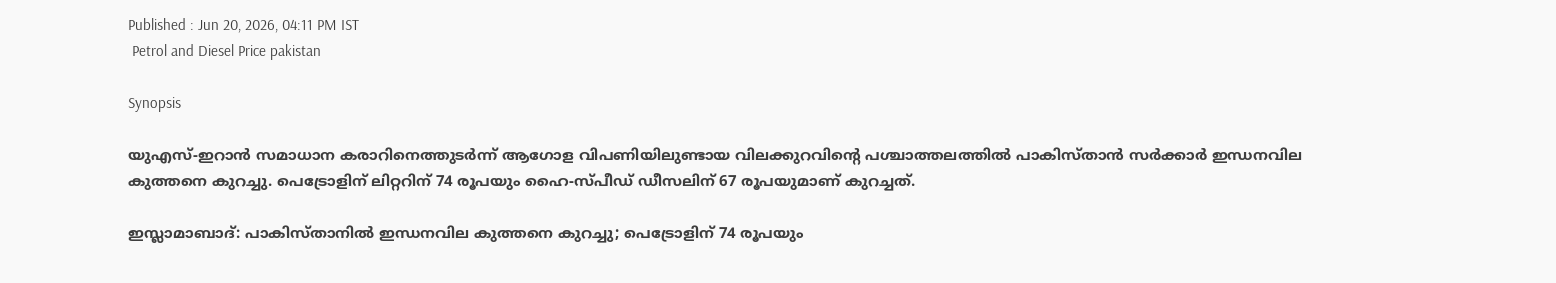Published : Jun 20, 2026, 04:11 PM IST
 Petrol and Diesel Price pakistan

Synopsis

യുഎസ്-ഇറാൻ സമാധാന കരാറിനെത്തുടർന്ന് ആഗോള വിപണിയിലുണ്ടായ വിലക്കുറവിന്റെ പശ്ചാത്തലത്തിൽ പാകിസ്താൻ സർക്കാർ ഇന്ധനവില കുത്തനെ കുറച്ചു. പെട്രോളിന് ലിറ്ററിന് 74 രൂപയും ഹൈ-സ്പീഡ് ഡീസലിന് 67 രൂപയുമാണ് കുറച്ചത്.

ഇസ്ലാമാബാദ്: പാകിസ്താനിൽ ഇന്ധനവില കുത്തനെ കുറച്ചു; പെട്രോളിന് 74 രൂപയും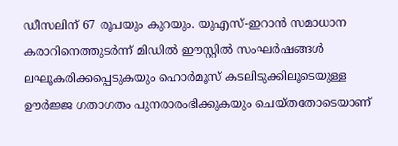ഡീസലിന് 67 രൂപയും കുറയും. യുഎസ്-ഇറാൻ സമാധാന കരാറിനെത്തുടർന്ന് മിഡിൽ ഈസ്റ്റിൽ സംഘർഷങ്ങൾ ലഘൂകരിക്കപ്പെടുകയും ഹൊർമൂസ് കടലിടുക്കിലൂടെയുള്ള ഊർജ്ജ ഗതാഗതം പുനരാരംഭിക്കുകയും ചെയ്തതോടെയാണ്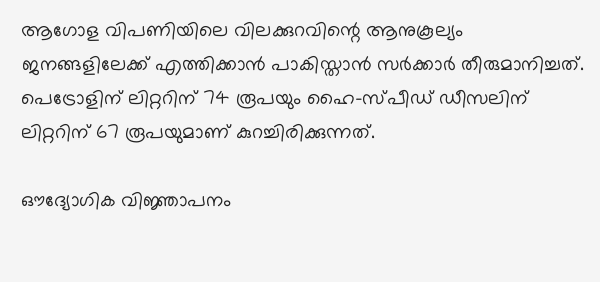ആഗോള വിപണിയിലെ വിലക്കുറവിന്റെ ആനുകൂല്യം ജനങ്ങളിലേക്ക് എത്തിക്കാൻ പാകിസ്താൻ സർക്കാർ തീരുമാനിച്ചത്. പെട്രോളിന് ലിറ്ററിന് 74 രൂപയും ഹൈ-സ്പീഡ് ഡീസലിന് ലിറ്ററിന് 67 രൂപയുമാണ് കുറച്ചിരിക്കുന്നത്.

ഔദ്യോഗിക വിജ്ഞാപനം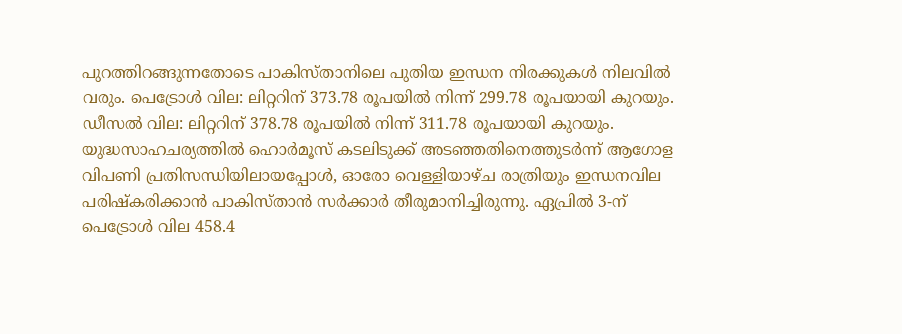പുറത്തിറങ്ങുന്നതോടെ പാകിസ്താനിലെ പുതിയ ഇന്ധന നിരക്കുകൾ നിലവിൽ വരും. പെട്രോൾ വില: ലിറ്ററിന് 373.78 രൂപയിൽ നിന്ന് 299.78 രൂപയായി കുറയും. ഡീസൽ വില: ലിറ്ററിന് 378.78 രൂപയിൽ നിന്ന് 311.78 രൂപയായി കുറയും. യുദ്ധസാഹചര്യത്തിൽ ഹൊർമൂസ് കടലിടുക്ക് അടഞ്ഞതിനെത്തുടർന്ന് ആഗോള വിപണി പ്രതിസന്ധിയിലായപ്പോൾ, ഓരോ വെള്ളിയാഴ്ച രാത്രിയും ഇന്ധനവില പരിഷ്കരിക്കാൻ പാകിസ്താൻ സർക്കാർ തീരുമാനിച്ചിരുന്നു. ഏപ്രിൽ 3-ന് പെട്രോൾ വില 458.4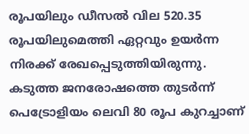രൂപയിലും ഡീസൽ വില 520.35 രൂപയിലുമെത്തി ഏറ്റവും ഉയർന്ന നിരക്ക് രേഖപ്പെടുത്തിയിരുന്നു. കടുത്ത ജനരോഷത്തെ തുടർന്ന് പെട്രോളിയം ലെവി 80 രൂപ കുറച്ചാണ്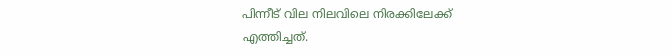പിന്നീട് വില നിലവിലെ നിരക്കിലേക്ക് എത്തിച്ചത്.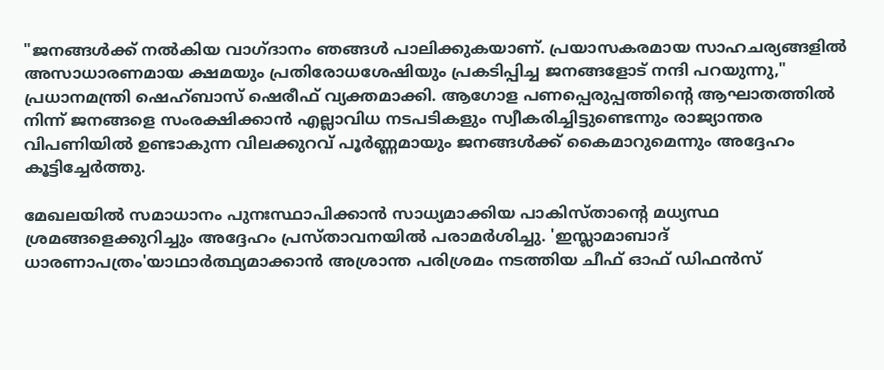"ജനങ്ങൾക്ക് നൽകിയ വാഗ്ദാനം ഞങ്ങൾ പാലിക്കുകയാണ്. പ്രയാസകരമായ സാഹചര്യങ്ങളിൽ അസാധാരണമായ ക്ഷമയും പ്രതിരോധശേഷിയും പ്രകടിപ്പിച്ച ജനങ്ങളോട് നന്ദി പറയുന്നു," പ്രധാനമന്ത്രി ഷെഹ്ബാസ് ഷെരീഫ് വ്യക്തമാക്കി. ആഗോള പണപ്പെരുപ്പത്തിന്റെ ആഘാതത്തിൽ നിന്ന് ജനങ്ങളെ സംരക്ഷിക്കാൻ എല്ലാവിധ നടപടികളും സ്വീകരിച്ചിട്ടുണ്ടെന്നും രാജ്യാന്തര വിപണിയിൽ ഉണ്ടാകുന്ന വിലക്കുറവ് പൂർണ്ണമായും ജനങ്ങൾക്ക് കൈമാറുമെന്നും അദ്ദേഹം കൂട്ടിച്ചേർത്തു.

മേഖലയിൽ സമാധാനം പുനഃസ്ഥാപിക്കാൻ സാധ്യമാക്കിയ പാകിസ്താന്റെ മധ്യസ്ഥ ശ്രമങ്ങളെക്കുറിച്ചും അദ്ദേഹം പ്രസ്താവനയിൽ പരാമർശിച്ചു. 'ഇസ്ലാമാബാദ് ധാരണാപത്രം'യാഥാർത്ഥ്യമാക്കാൻ അശ്രാന്ത പരിശ്രമം നടത്തിയ ചീഫ് ഓഫ് ഡിഫൻസ്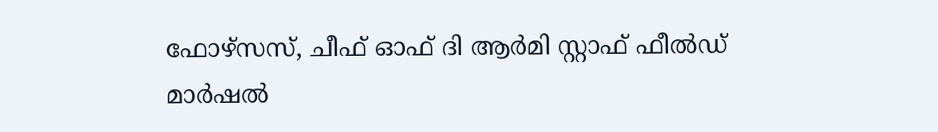ഫോഴ്സസ്, ചീഫ് ഓഫ് ദി ആർമി സ്റ്റാഫ് ഫീൽഡ് മാർഷൽ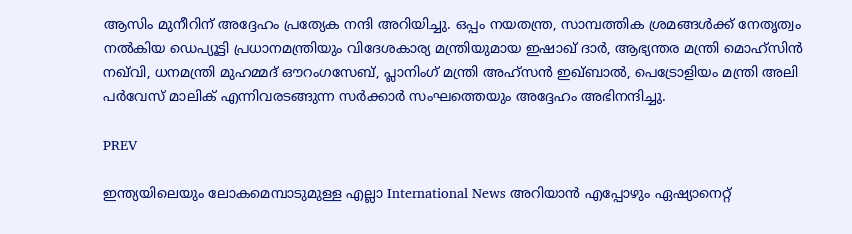ആസിം മുനീറിന് അദ്ദേഹം പ്രത്യേക നന്ദി അറിയിച്ചു. ഒപ്പം നയതന്ത്ര, സാമ്പത്തിക ശ്രമങ്ങൾക്ക് നേതൃത്വം നൽകിയ ഡെപ്യൂട്ടി പ്രധാനമന്ത്രിയും വിദേശകാര്യ മന്ത്രിയുമായ ഇഷാഖ് ദാർ, ആഭ്യന്തര മന്ത്രി മൊഹ്സിൻ നഖ്‌വി, ധനമന്ത്രി മുഹമ്മദ് ഔറംഗസേബ്, പ്ലാനിംഗ് മന്ത്രി അഹ്സൻ ഇഖ്ബാൽ, പെട്രോളിയം മന്ത്രി അലി പർവേസ് മാലിക് എന്നിവരടങ്ങുന്ന സർക്കാർ സംഘത്തെയും അദ്ദേഹം അഭിനന്ദിച്ചു.

PREV

ഇന്ത്യയിലെയും ലോകമെമ്പാടുമുള്ള എല്ലാ International News അറിയാൻ എപ്പോഴും ഏഷ്യാനെറ്റ്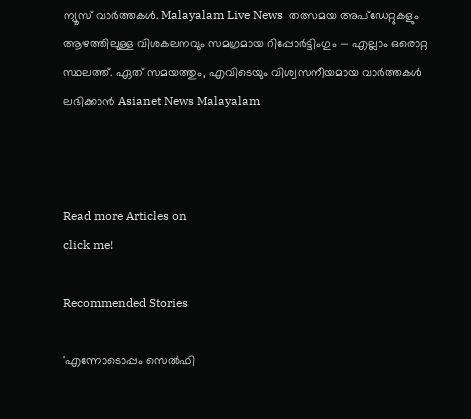ന്യൂസ് വാർത്തകൾ. Malayalam Live News  തത്സമയ അപ്‌ഡേറ്റുകളും ആഴത്തിലുള്ള വിശകലനവും സമഗ്രമായ റിപ്പോർട്ടിംഗും — എല്ലാം ഒരൊറ്റ സ്ഥലത്ത്. ഏത് സമയത്തും, എവിടെയും വിശ്വസനീയമായ വാർത്തകൾ ലഭിക്കാൻ Asianet News Malayalam



Read more Articles on
click me!

Recommended Stories

'എന്നോടൊപ്പം സെല്‍ഫി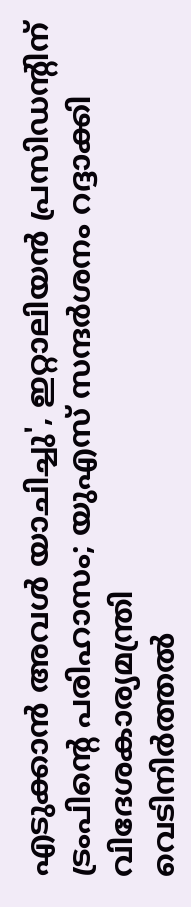എടുക്കാന്‍ അവള്‍ യാചിച്ചു', ഇറ്റാലിയന്‍ പ്രസിഡന്റിന് ട്രംപിന്റെ പരിഹാസം; യുഎസ് സന്ദര്‍ശനം റദ്ദാക്കി വിദേശകാര്യമന്ത്രി
വെടിനിർത്തൽ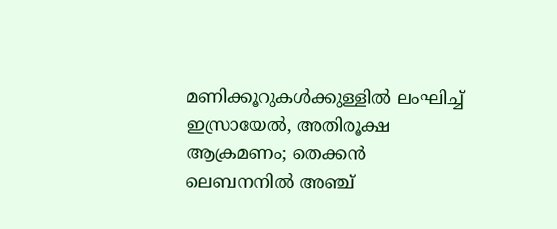മണിക്കൂറുകൾക്കുള്ളിൽ ലംഘിച്ച് ഇസ്രായേൽ, അതിരൂക്ഷ ആക്രമണം; തെക്കൻ ലെബനനിൽ അഞ്ച്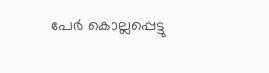പേർ കൊല്ലപ്പെട്ടു